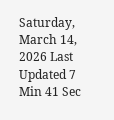Saturday, March 14, 2026 Last Updated 7 Min 41 Sec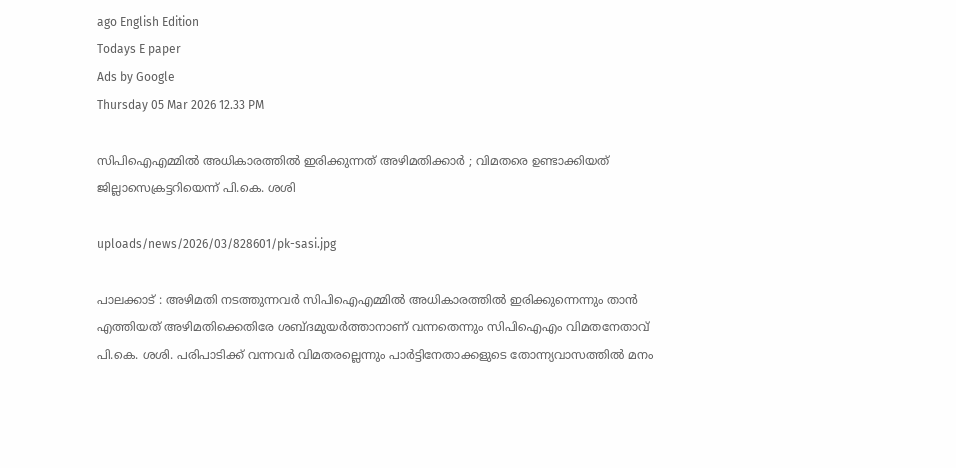ago English Edition
Todays E paper
Ads by Google
Thursday 05 Mar 2026 12.33 PM

സിപിഐഎമ്മില്‍ അധികാരത്തില്‍ ഇരിക്കുന്നത് അഴിമതിക്കാര്‍ ; വിമതരെ ഉണ്ടാക്കിയത് ജില്ലാസെക്രട്ടറിയെന്ന് പി.കെ. ശശി

uploads/news/2026/03/828601/pk-sasi.jpg

പാലക്കാട് : അഴിമതി നടത്തുന്നവര്‍ സിപിഐഎമ്മില്‍ അധികാരത്തില്‍ ഇരിക്കുന്നെന്നും താന്‍ എത്തിയത് അഴിമതിക്കെതിരേ ശബ്ദമുയര്‍ത്താനാണ് വന്നതെന്നും സിപിഐഎം വിമതനേതാവ് പി.കെ. ശശി. പരിപാടിക്ക് വന്നവര്‍ വിമതരല്ലെന്നും പാര്‍ട്ടിനേതാക്കളുടെ തോന്ന്യവാസത്തില്‍ മനം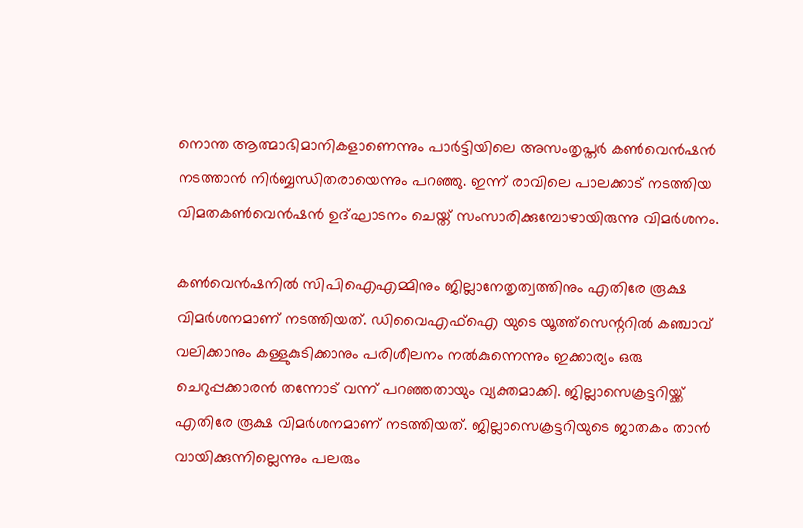നൊന്ത ആത്മാഭിമാനികളാണെന്നും പാര്‍ട്ടിയിലെ അസംതൃപ്തര്‍ കണ്‍വെന്‍ഷന്‍ നടത്താന്‍ നിര്‍ബ്ബന്ധിതരായെന്നും പറഞ്ഞു. ഇന്ന് രാവിലെ പാലക്കാട് നടത്തിയ വിമതകണ്‍വെന്‍ഷന്‍ ഉദ്ഘാടനം ചെയ്ത് സംസാരിക്കുമ്പോഴായിരുന്നു വിമര്‍ശനം.

കണ്‍വെന്‍ഷനില്‍ സിപിഐഎമ്മിനും ജില്ലാനേതൃത്വത്തിനും എതിരേ രൂക്ഷ വിമര്‍ശനമാണ് നടത്തിയത്. ഡിവൈഎഫ്‌ഐ യുടെ യൂത്ത്‌സെന്ററില്‍ കഞ്ചാവ് വലിക്കാനും കള്ളുകുടിക്കാനും പരിശീലനം നല്‍കുന്നെന്നും ഇക്കാര്യം ഒരു ചെറുപ്പക്കാരന്‍ തന്നോട് വന്ന് പറഞ്ഞതായും വ്യക്തമാക്കി. ജില്ലാസെക്രട്ടറിയ്ക്ക് എതിരേ രൂക്ഷ വിമര്‍ശനമാണ് നടത്തിയത്. ജില്ലാസെക്രട്ടറിയുടെ ജാതകം താന്‍ വായിക്കുന്നില്ലെന്നും പലരും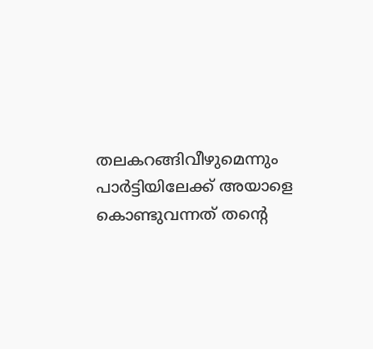തലകറങ്ങിവീഴുമെന്നും പാര്‍ട്ടിയിലേക്ക് അയാളെ കൊണ്ടുവന്നത് തന്റെ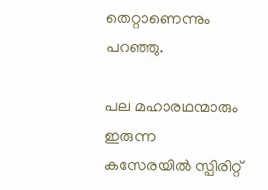തെറ്റാണെന്നും പറഞ്ഞു.

പല മഹാരഥന്മാരും ഇരുന്ന കസേരയില്‍ സ്പിരിറ്റ്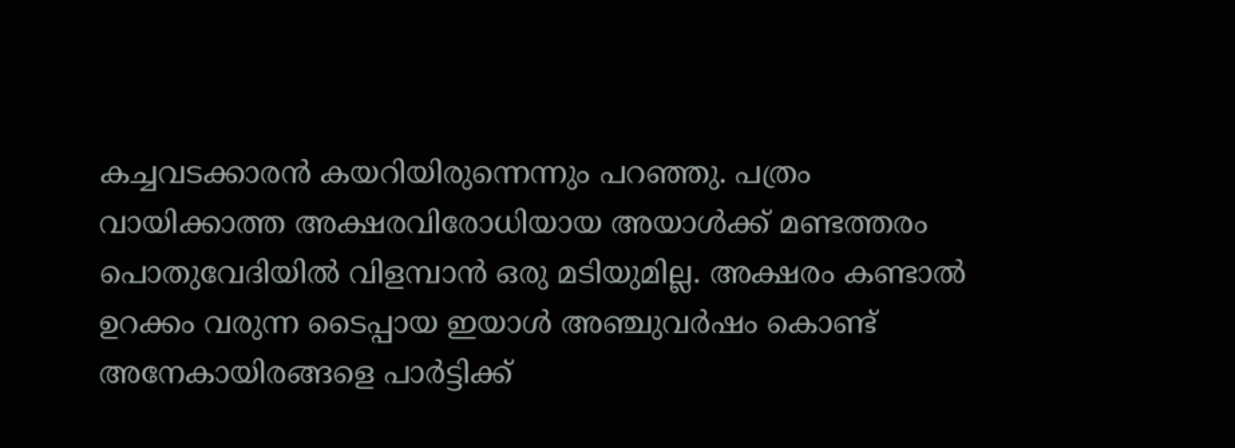കച്ചവടക്കാരന്‍ കയറിയിരുന്നെന്നും പറഞ്ഞു. പത്രം വായിക്കാത്ത അക്ഷരവിരോധിയായ അയാള്‍ക്ക് മണ്ടത്തരം പൊതുവേദിയില്‍ വിളമ്പാന്‍ ഒരു മടിയുമില്ല. അക്ഷരം കണ്ടാല്‍ ഉറക്കം വരുന്ന ടൈപ്പായ ഇയാള്‍ അഞ്ചുവര്‍ഷം കൊണ്ട് അനേകായിരങ്ങളെ പാര്‍ട്ടിക്ക്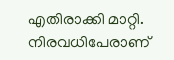എതിരാക്കി മാറ്റി. നിരവധിപേരാണ്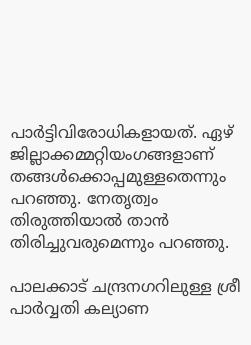പാര്‍ട്ടിവിരോധികളായത്. ഏഴ് ജില്ലാക്കമ്മറ്റിയംഗങ്ങളാണ് തങ്ങള്‍ക്കൊപ്പമുള്ളതെന്നും പറഞ്ഞു. നേതൃത്വം തിരുത്തിയാല്‍ താന്‍ തിരിച്ചുവരുമെന്നും പറഞ്ഞു.

പാലക്കാട് ചന്ദ്രനഗറിലുള്ള ശ്രീ പാര്‍വ്വതി കല്യാണ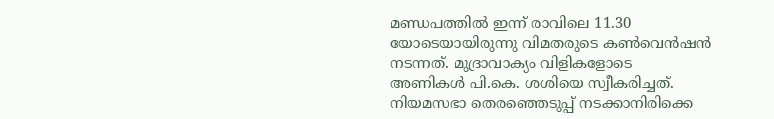മണ്ഡപത്തില്‍ ഇന്ന് രാവിലെ 11.30 യോടെയായിരുന്നു വിമതരുടെ കണ്‍വെന്‍ഷന്‍ നടന്നത്. മുദ്രാവാക്യം വിളികളോടെ അണികള്‍ പി.കെ. ശശിയെ സ്വീകരിച്ചത്. നിയമസഭാ തെരഞ്ഞെടുപ്പ് നടക്കാനിരിക്കെ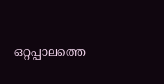ഒറ്റപ്പാലത്തെ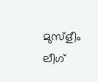മുസ്‌ളീം ലീഗ്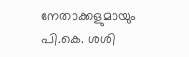നേതാക്കളുമായും പി.കെ. ശശി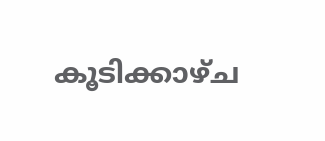കൂടിക്കാഴ്ച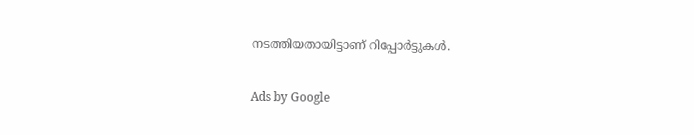നടത്തിയതായിട്ടാണ് റിപ്പോര്‍ട്ടുകള്‍.

Ads by Google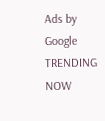Ads by Google
TRENDING NOW